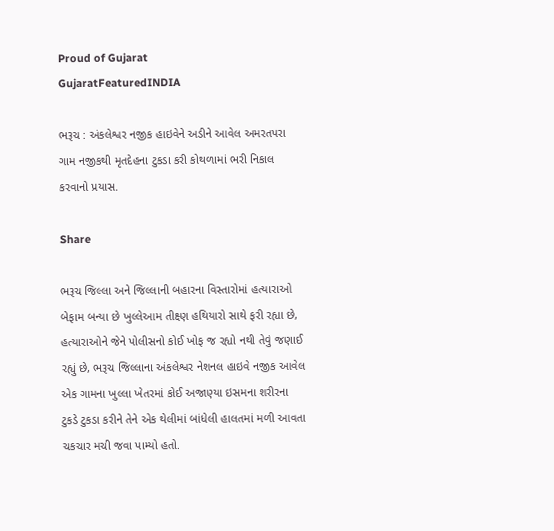Proud of Gujarat
GujaratFeaturedINDIA

ભરૂચ : અંકલેશ્વર નજીક હાઇવેને અડીને આવેલ અમરતપરા ગામ નજીકથી મૃતદેહના ટુકડા કરી કોથળામાં ભરી નિકાલ કરવાનો પ્રયાસ.

Share

ભરૂચ જિલ્લા અને જિલ્લાની બહારના વિસ્તારોમાં હત્યારાઓ બેફામ બન્યા છે ખુલ્લેઆમ તીક્ષ્ણ હથિયારો સાથે ફરી રહ્યા છે, હત્યારાઓને જેને પોલીસનો કોઈ ખોફ જ રહ્યો નથી તેવું જણાઈ રહ્યું છે, ભરૂચ જિલ્લાના અંકલેશ્વર નેશનલ હાઇવે નજીક આવેલ એક ગામના ખુલ્લા ખેતરમાં કોઈ અજાણ્યા ઇસમના શરીરના ટુકડે ટુકડા કરીને તેને એક થેલીમાં બાંધેલી હાલતમાં મળી આવતા ચકચાર મચી જવા પામ્યો હતો.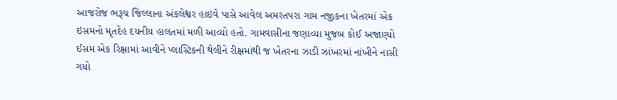આજરોજ ભરૂચ જિલ્લાના અંકલેશ્વર હાઇવે પાસે આવેલ અમરતપરા ગામ નજીકના ખેતરમાં એક ઇસમનો મૃતદેહ દયનીય હાલતમાં મળી આવ્યો હતો. ગામવાસીના જણાવ્યા મુજબ કોઈ અજાણ્યો ઈસમ એક રિક્ષામાં આવીને પ્લાસ્ટિકની થેલીને રીક્ષમાંથી જ ખેતરના ઝાડી ઝાંખરમાં નાંખીને નાસી ગયો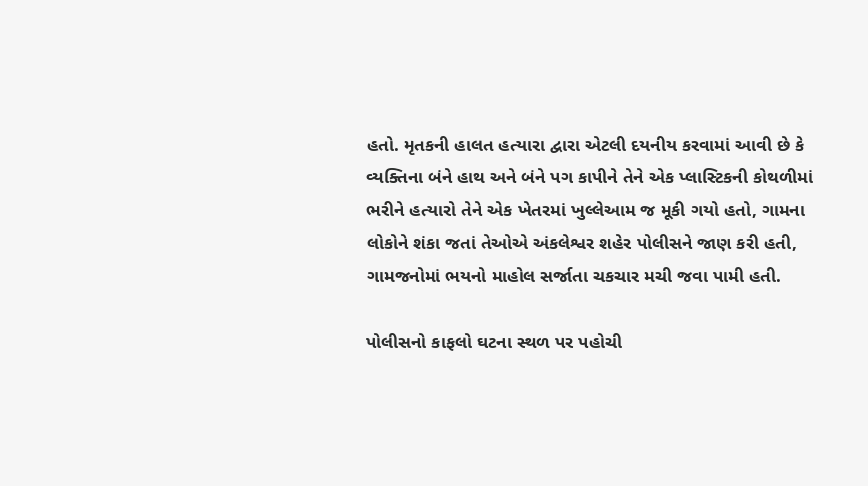હતો. મૃતકની હાલત હત્યારા દ્વારા એટલી દયનીય કરવામાં આવી છે કે વ્યક્તિના બંને હાથ અને બંને પગ કાપીને તેને એક પ્લાસ્ટિકની કોથળીમાં ભરીને હત્યારો તેને એક ખેતરમાં ખુલ્લેઆમ જ મૂકી ગયો હતો, ગામના લોકોને શંકા જતાં તેઓએ અંકલેશ્વર શહેર પોલીસને જાણ કરી હતી, ગામજનોમાં ભયનો માહોલ સર્જાતા ચકચાર મચી જવા પામી હતી.

પોલીસનો કાફલો ઘટના સ્થળ પર પહોચી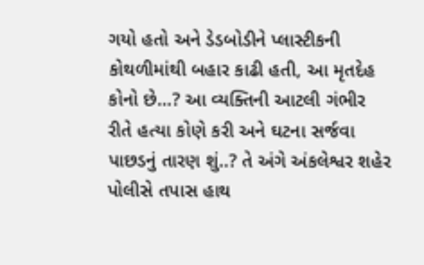ગયો હતો અને ડેડબોડીને પ્લાસ્ટીકની કોથળીમાંથી બહાર કાઢી હતી, આ મૃતદેહ કોનો છે…? આ વ્યક્તિની આટલી ગંભીર રીતે હત્યા કોણે કરી અને ઘટના સર્જવા પાછડનું તારણ શું..? તે અંગે અંકલેશ્વર શહેર પોલીસે તપાસ હાથ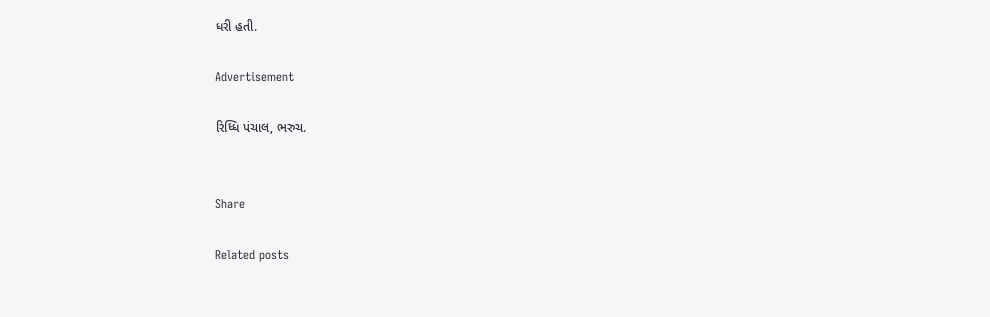ધરી હતી.

Advertisement

રિધ્ધિ પંચાલ, ભરુચ.


Share

Related posts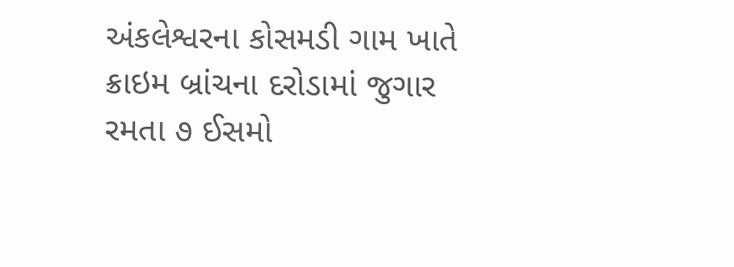અંકલેશ્વરના કોસમડી ગામ ખાતે ક્રાઇમ બ્રાંચના દરોડામાં જુગાર રમતા ૭ ઈસમો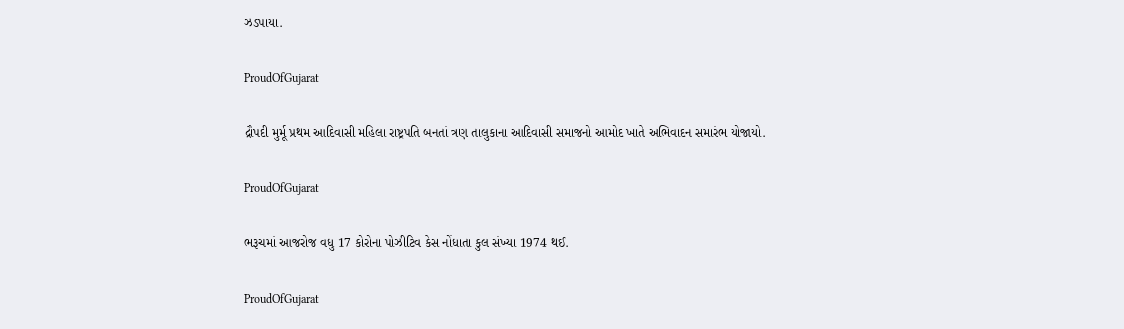ઝડપાયા.

ProudOfGujarat

દ્રૌપદી મુર્મૂ પ્રથમ આદિવાસી મહિલા રાષ્ટ્રપતિ બનતાં ત્રણ તાલુકાના આદિવાસી સમાજનો આમોદ ખાતે અભિવાદન સમારંભ યોજાયો.

ProudOfGujarat

ભરૂચમાં આજરોજ વધુ 17 કોરોના પોઝીટિવ કેસ નોંધાતા કુલ સંખ્યા 1974 થઈ.

ProudOfGujarat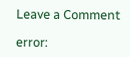Leave a Comment

error: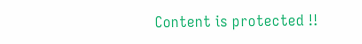Content is protected !!